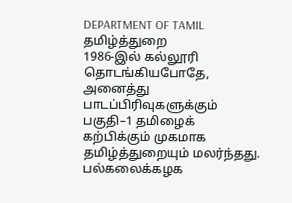DEPARTMENT OF TAMIL
தமிழ்த்துறை
1986-இல் கல்லூரி தொடங்கியபோதே, அனைத்து பாடப்பிரிவுகளுக்கும் பகுதி–1 தமிழைக் கற்பிக்கும் முகமாக தமிழ்த்துறையும் மலர்ந்தது.
பல்கலைக்கழக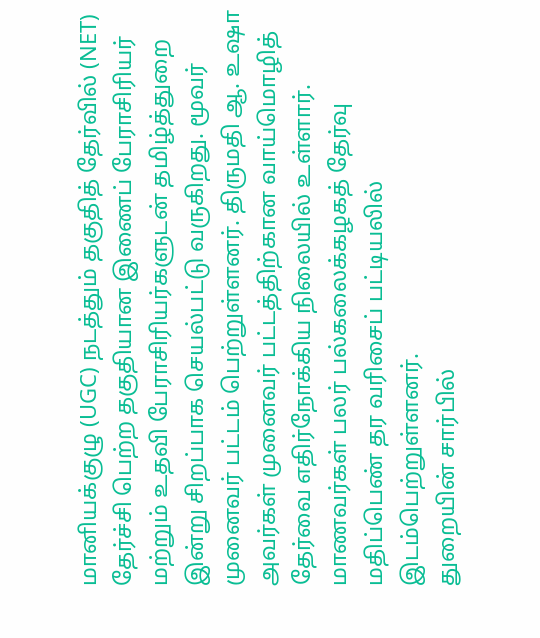மானியக்குழு (UGC) நடத்தும் தகுதித் தேர்வில் (NET) தேர்ச்சி பெற்ற தகுதியான இணைப் பேராசிரியர் மற்றும் உதவி பேராசிரியர்களுடன் தமிழ்த்துறை இன்று சிறப்பாக செயல்பட்டு வருகிறது. மூவர் முனைவர் பட்டம் பெற்றுள்ளனர். திருமதி ஆ. உஷா அவர்கள் முனைவர் பட்டத்திற்கான வாய்மொழித் தேர்வை எதிர்நோக்கிய நிலையில் உள்ளார். மாணவர்கள் பலர் பல்கலைக்கழகத் தேர்வு மதிப்பெண் தர வரிசைப் பட்டியலில் இடம்பெற்றுள்ளனர்.
துறையின் சார்பில்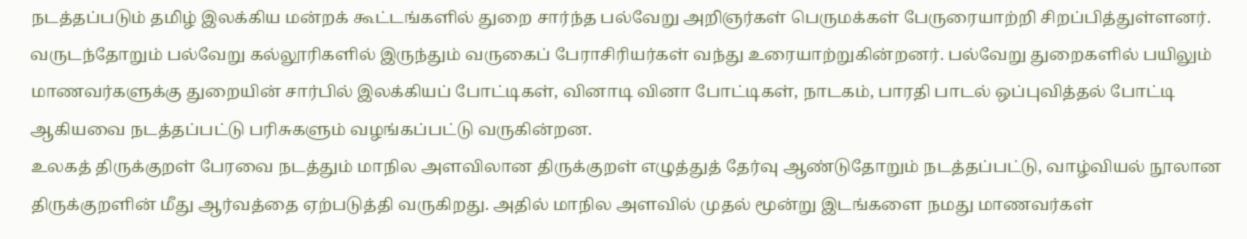நடத்தப்படும் தமிழ் இலக்கிய மன்றக் கூட்டங்களில் துறை சார்ந்த பல்வேறு அறிஞர்கள் பெருமக்கள் பேருரையாற்றி சிறப்பித்துள்ளனர். வருடந்தோறும் பல்வேறு கல்லூரிகளில் இருந்தும் வருகைப் பேராசிரியர்கள் வந்து உரையாற்றுகின்றனர். பல்வேறு துறைகளில் பயிலும் மாணவர்களுக்கு துறையின் சார்பில் இலக்கியப் போட்டிகள், வினாடி வினா போட்டிகள், நாடகம், பாரதி பாடல் ஒப்புவித்தல் போட்டி ஆகியவை நடத்தப்பட்டு பரிசுகளும் வழங்கப்பட்டு வருகின்றன.
உலகத் திருக்குறள் பேரவை நடத்தும் மாநில அளவிலான திருக்குறள் எழுத்துத் தேர்வு ஆண்டுதோறும் நடத்தப்பட்டு, வாழ்வியல் நூலான திருக்குறளின் மீது ஆர்வத்தை ஏற்படுத்தி வருகிறது. அதில் மாநில அளவில் முதல் மூன்று இடங்களை நமது மாணவர்கள்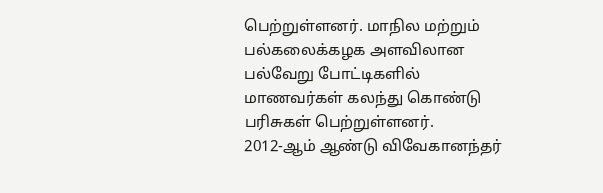பெற்றுள்ளனர். மாநில மற்றும் பல்கலைக்கழக அளவிலான பல்வேறு போட்டிகளில் மாணவர்கள் கலந்து கொண்டு பரிசுகள் பெற்றுள்ளனர்.
2012-ஆம் ஆண்டு விவேகானந்தர்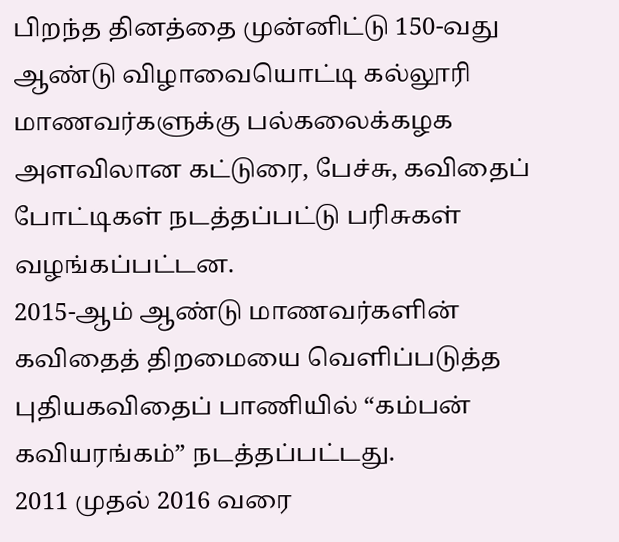பிறந்த தினத்தை முன்னிட்டு 150-வது ஆண்டு விழாவையொட்டி கல்லூரி மாணவர்களுக்கு பல்கலைக்கழக அளவிலான கட்டுரை, பேச்சு, கவிதைப் போட்டிகள் நடத்தப்பட்டு பரிசுகள் வழங்கப்பட்டன.
2015-ஆம் ஆண்டு மாணவர்களின் கவிதைத் திறமையை வெளிப்படுத்த புதியகவிதைப் பாணியில் “கம்பன் கவியரங்கம்” நடத்தப்பட்டது.
2011 முதல் 2016 வரை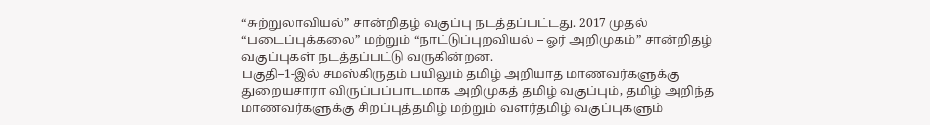“சுற்றுலாவியல்” சான்றிதழ் வகுப்பு நடத்தப்பட்டது. 2017 முதல் “படைப்புக்கலை” மற்றும் “நாட்டுப்புறவியல் – ஓர் அறிமுகம்” சான்றிதழ் வகுப்புகள் நடத்தப்பட்டு வருகின்றன.
பகுதி–1-இல் சமஸ்கிருதம் பயிலும் தமிழ் அறியாத மாணவர்களுக்கு துறையசாரா விருப்பப்பாடமாக அறிமுகத் தமிழ் வகுப்பும், தமிழ் அறிந்த மாணவர்களுக்கு சிறப்புத்தமிழ் மற்றும் வளர்தமிழ் வகுப்புகளும்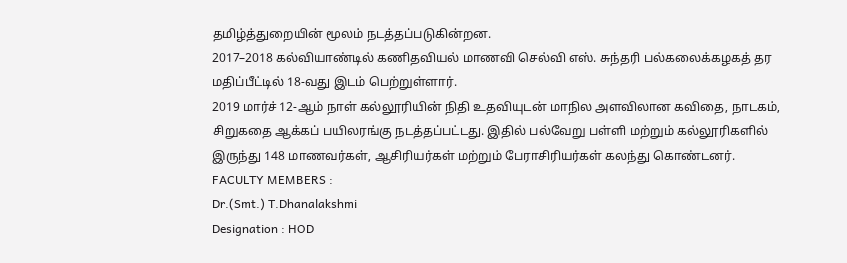தமிழ்த்துறையின் மூலம் நடத்தப்படுகின்றன.
2017–2018 கல்வியாண்டில் கணிதவியல் மாணவி செல்வி எஸ். சுந்தரி பல்கலைக்கழகத் தர மதிப்பீட்டில் 18-வது இடம் பெற்றுள்ளார்.
2019 மார்ச் 12-ஆம் நாள் கல்லூரியின் நிதி உதவியுடன் மாநில அளவிலான கவிதை, நாடகம், சிறுகதை ஆக்கப் பயிலரங்கு நடத்தப்பட்டது. இதில் பல்வேறு பள்ளி மற்றும் கல்லூரிகளில் இருந்து 148 மாணவர்கள், ஆசிரியர்கள் மற்றும் பேராசிரியர்கள் கலந்து கொண்டனர்.
FACULTY MEMBERS :
Dr.(Smt.) T.Dhanalakshmi
Designation : HOD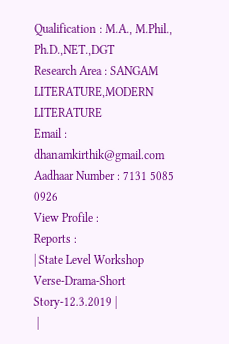Qualification : M.A., M.Phil., Ph.D.,NET.,DGT
Research Area : SANGAM LITERATURE,MODERN LITERATURE
Email : dhanamkirthik@gmail.com
Aadhaar Number : 7131 5085 0926
View Profile :
Reports :
| State Level Workshop Verse-Drama-Short Story-12.3.2019 |
 |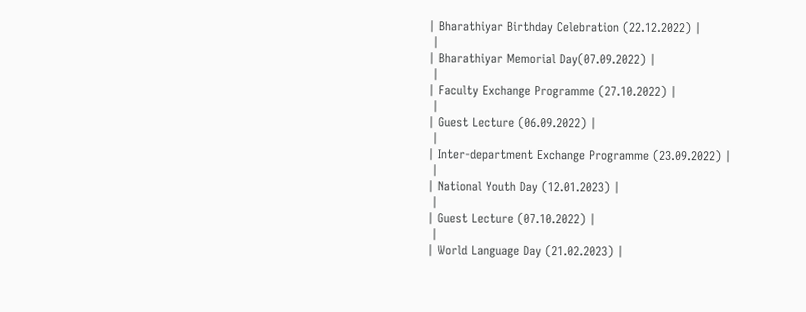| Bharathiyar Birthday Celebration (22.12.2022) |
 |
| Bharathiyar Memorial Day(07.09.2022) |
 |
| Faculty Exchange Programme (27.10.2022) |
 |
| Guest Lecture (06.09.2022) |
 |
| Inter-department Exchange Programme (23.09.2022) |
 |
| National Youth Day (12.01.2023) |
 |
| Guest Lecture (07.10.2022) |
 |
| World Language Day (21.02.2023) |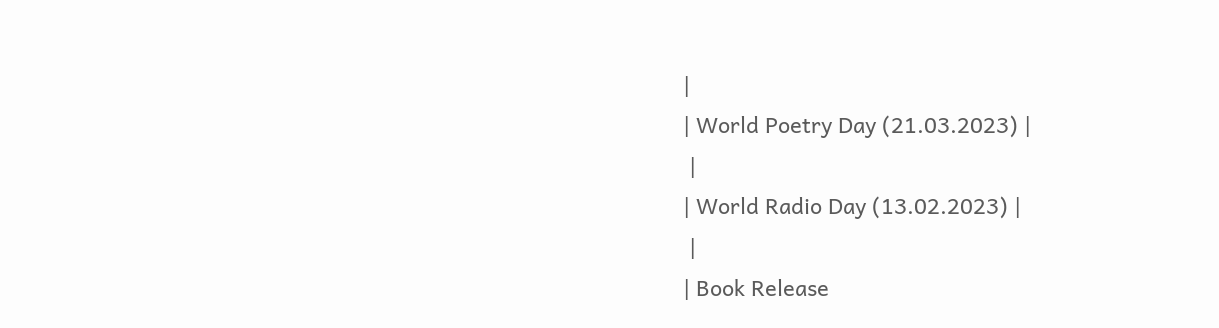|
| World Poetry Day (21.03.2023) |
 |
| World Radio Day (13.02.2023) |
 |
| Book Release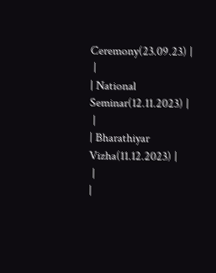Ceremony(23.09.23) |
 |
| National Seminar(12.11.2023) |
 |
| Bharathiyar Vizha(11.12.2023) |
 |
|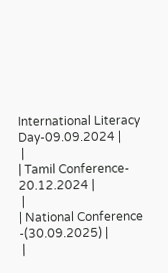International Literacy Day-09.09.2024 |
 |
| Tamil Conference- 20.12.2024 |
 |
| National Conference -(30.09.2025) |
 |